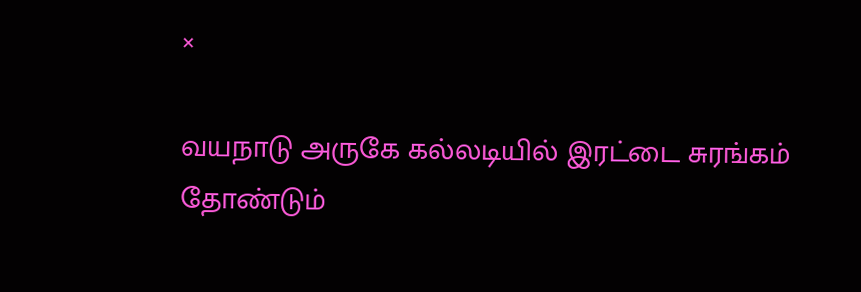×

வயநாடு அருகே கல்லடியில் இரட்டை சுரங்கம் தோண்டும்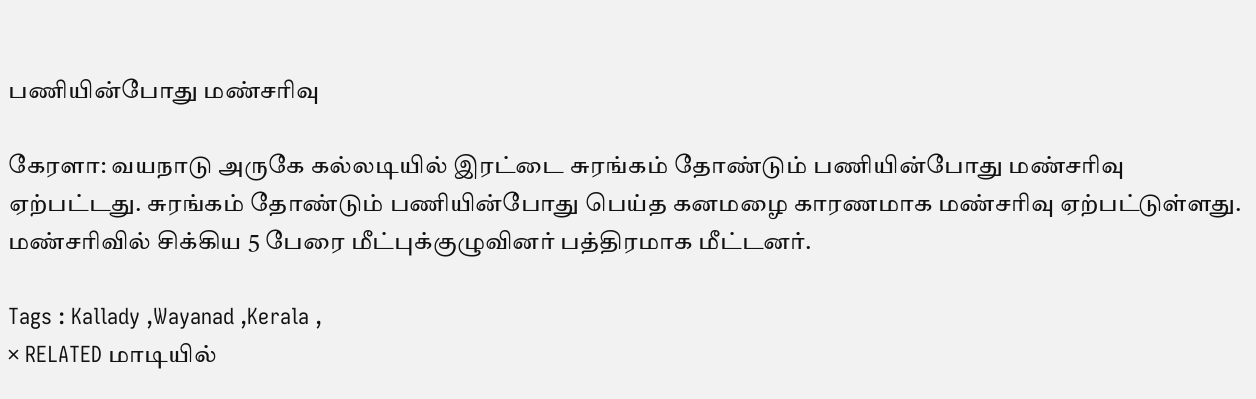பணியின்போது மண்சரிவு

கேரளா: வயநாடு அருகே கல்லடியில் இரட்டை சுரங்கம் தோண்டும் பணியின்போது மண்சரிவு ஏற்பட்டது. சுரங்கம் தோண்டும் பணியின்போது பெய்த கனமழை காரணமாக மண்சரிவு ஏற்பட்டுள்ளது. மண்சரிவில் சிக்கிய 5 பேரை மீட்புக்குழுவினர் பத்திரமாக மீட்டனர்.

Tags : Kallady ,Wayanad ,Kerala ,
× RELATED மாடியில்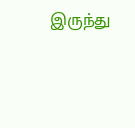இருந்து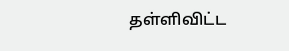தள்ளிவிட்ட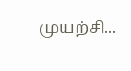முயற்சி...